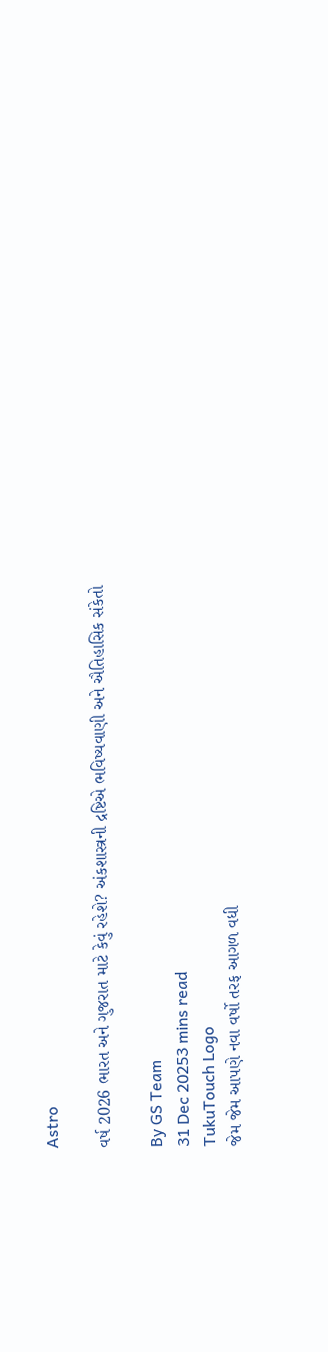Astro

વર્ષ 2026 ભારત અને ગુજરાત માટે કેવું રહેશે? અંકશાસ્ત્રની દ્રષ્ટિએ ભવિષ્યવાણી અને ઐતિહાસિક સંકેતો

By GS Team
31 Dec 20253 mins read
TukuTouch Logo
જેમ જેમ આપણે નવા વર્ષો તરફ આગળ વધી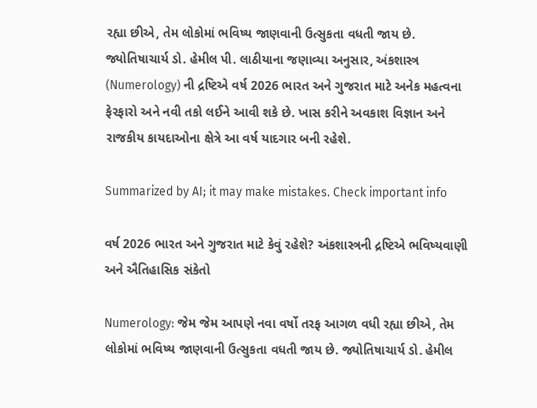રહ્યા છીએ, તેમ લોકોમાં ભવિષ્ય જાણવાની ઉત્સુકતા વધતી જાય છે. જ્યોતિષાચાર્ય ડો. હેમીલ પી. લાઠીયાના જણાવ્યા અનુસાર, અંકશાસ્ત્ર (Numerology) ની દ્રષ્ટિએ વર્ષ 2026 ભારત અને ગુજરાત માટે અનેક મહત્વના ફેરફારો અને નવી તકો લઈને આવી શકે છે. ખાસ કરીને અવકાશ વિજ્ઞાન અને રાજકીય કાયદાઓના ક્ષેત્રે આ વર્ષ યાદગાર બની રહેશે.

Summarized by AI; it may make mistakes. Check important info

વર્ષ 2026 ભારત અને ગુજરાત માટે કેવું રહેશે? અંકશાસ્ત્રની દ્રષ્ટિએ ભવિષ્યવાણી અને ઐતિહાસિક સંકેતો

Numerology: જેમ જેમ આપણે નવા વર્ષો તરફ આગળ વધી રહ્યા છીએ, તેમ લોકોમાં ભવિષ્ય જાણવાની ઉત્સુકતા વધતી જાય છે. જ્યોતિષાચાર્ય ડો. હેમીલ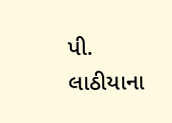પી. લાઠીયાના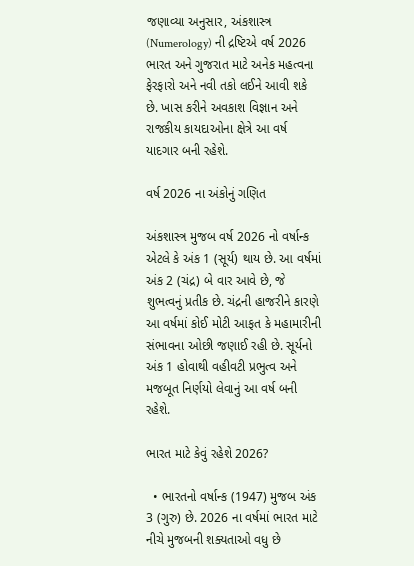જણાવ્યા અનુસાર, અંકશાસ્ત્ર (Numerology) ની દ્રષ્ટિએ વર્ષ 2026 ભારત અને ગુજરાત માટે અનેક મહત્વના ફેરફારો અને નવી તકો લઈને આવી શકે છે. ખાસ કરીને અવકાશ વિજ્ઞાન અને રાજકીય કાયદાઓના ક્ષેત્રે આ વર્ષ યાદગાર બની રહેશે.

વર્ષ 2026 ના અંકોનું ગણિત

અંકશાસ્ત્ર મુજબ વર્ષ 2026 નો વર્ષાન્ક  એટલે કે અંક 1 (સૂર્ય) થાય છે. આ વર્ષમાં અંક 2 (ચંદ્ર) બે વાર આવે છે, જે શુભત્વનું પ્રતીક છે. ચંદ્રની હાજરીને કારણે આ વર્ષમાં કોઈ મોટી આફત કે મહામારીની સંભાવના ઓછી જણાઈ રહી છે. સૂર્યનો અંક 1 હોવાથી વહીવટી પ્રભુત્વ અને મજબૂત નિર્ણયો લેવાનું આ વર્ષ બની રહેશે.

ભારત માટે કેવું રહેશે 2026?

  • ભારતનો વર્ષાન્ક (1947) મુજબ અંક 3 (ગુરુ) છે. 2026 ના વર્ષમાં ભારત માટે નીચે મુજબની શક્યતાઓ વધુ છે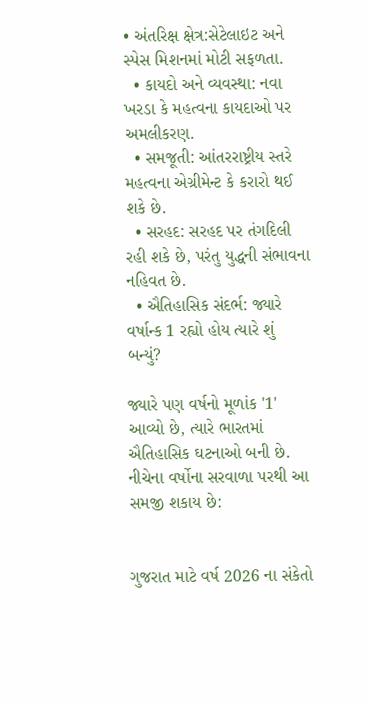• અંતરિક્ષ ક્ષેત્ર:સેટેલાઇટ અને સ્પેસ મિશનમાં મોટી સફળતા.
  • કાયદો અને વ્યવસ્થા: નવા ખરડા કે મહત્વના કાયદાઓ પર અમલીકરણ.
  • સમજૂતી: આંતરરાષ્ટ્રીય સ્તરે મહત્વના એગ્રીમેન્ટ કે કરારો થઈ શકે છે.
  • સરહદ: સરહદ પર તંગદિલી રહી શકે છે, પરંતુ યુદ્ધની સંભાવના નહિવત છે.
  • ઐતિહાસિક સંદર્ભ: જ્યારે વર્ષાન્ક 1 રહ્યો હોય ત્યારે શું બન્યું?

જ્યારે પણ વર્ષનો મૂળાંક '1' આવ્યો છે, ત્યારે ભારતમાં ઐતિહાસિક ઘટનાઓ બની છે. નીચેના વર્ષોના સરવાળા પરથી આ સમજી શકાય છે:


ગુજરાત માટે વર્ષ 2026 ના સંકેતો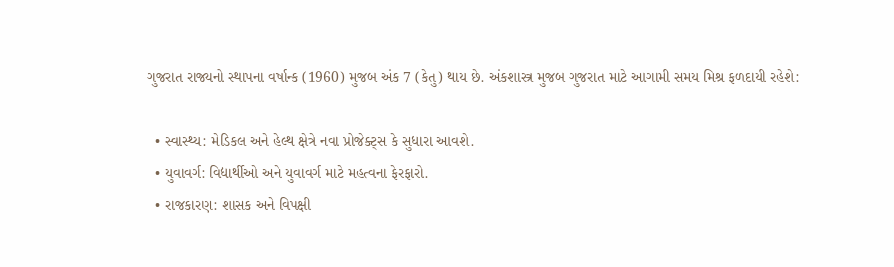ગુજરાત રાજ્યનો સ્થાપના વર્ષાન્ક (1960) મુજબ અંક 7 (કેતુ) થાય છે. અંકશાસ્ત્ર મુજબ ગુજરાત માટે આગામી સમય મિશ્ર ફળદાયી રહેશે:

  • સ્વાસ્થ્ય: મેડિકલ અને હેલ્થ ક્ષેત્રે નવા પ્રોજેક્ટ્સ કે સુધારા આવશે.
  • યુવાવર્ગ: વિદ્યાર્થીઓ અને યુવાવર્ગ માટે મહત્વના ફેરફારો.
  • રાજકારણ: શાસક અને વિપક્ષી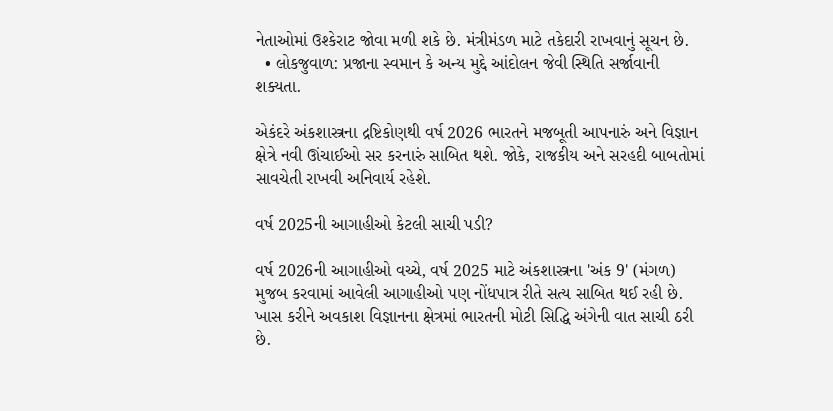નેતાઓમાં ઉશ્કેરાટ જોવા મળી શકે છે. મંત્રીમંડળ માટે તકેદારી રાખવાનું સૂચન છે.
  • લોકજુવાળ: પ્રજાના સ્વમાન કે અન્ય મુદ્દે આંદોલન જેવી સ્થિતિ સર્જાવાની શક્યતા.

એકંદરે અંકશાસ્ત્રના દ્રષ્ટિકોણથી વર્ષ 2026 ભારતને મજબૂતી આપનારું અને વિજ્ઞાન ક્ષેત્રે નવી ઊંચાઈઓ સર કરનારું સાબિત થશે. જોકે, રાજકીય અને સરહદી બાબતોમાં સાવચેતી રાખવી અનિવાર્ય રહેશે.

વર્ષ 2025ની આગાહીઓ કેટલી સાચી પડી?

વર્ષ 2026ની આગાહીઓ વચ્ચે, વર્ષ 2025 માટે અંકશાસ્ત્રના 'અંક 9' (મંગળ) મુજબ કરવામાં આવેલી આગાહીઓ પણ નોંધપાત્ર રીતે સત્ય સાબિત થઈ રહી છે. ખાસ કરીને અવકાશ વિજ્ઞાનના ક્ષેત્રમાં ભારતની મોટી સિદ્ધિ અંગેની વાત સાચી ઠરી છે.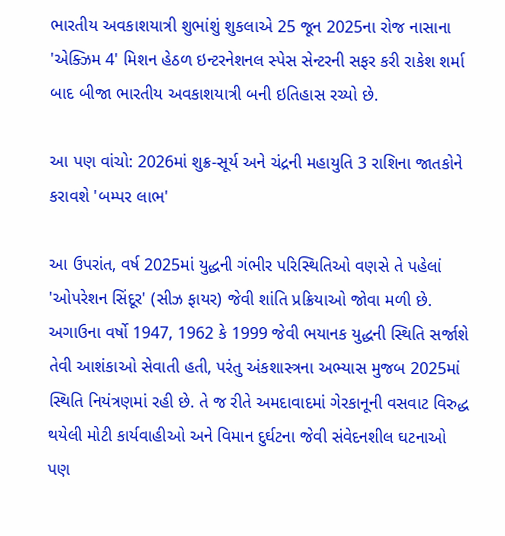ભારતીય અવકાશયાત્રી શુભાંશું શુકલાએ 25 જૂન 2025ના રોજ નાસાના 'એક્ઝિમ 4' મિશન હેઠળ ઇન્ટરનેશનલ સ્પેસ સેન્ટરની સફર કરી રાકેશ શર્મા બાદ બીજા ભારતીય અવકાશયાત્રી બની ઇતિહાસ રચ્યો છે.

આ પણ વાંચો: 2026માં શુક્ર-સૂર્ય અને ચંદ્રની મહાયુતિ 3 રાશિના જાતકોને કરાવશે 'બમ્પર લાભ'

આ ઉપરાંત, વર્ષ 2025માં યુદ્ધની ગંભીર પરિસ્થિતિઓ વણસે તે પહેલાં 'ઓપરેશન સિંદૂર' (સીઝ ફાયર) જેવી શાંતિ પ્રક્રિયાઓ જોવા મળી છે. અગાઉના વર્ષો 1947, 1962 કે 1999 જેવી ભયાનક યુદ્ધની સ્થિતિ સર્જાશે તેવી આશંકાઓ સેવાતી હતી, પરંતુ અંકશાસ્ત્રના અભ્યાસ મુજબ 2025માં સ્થિતિ નિયંત્રણમાં રહી છે. તે જ રીતે અમદાવાદમાં ગેરકાનૂની વસવાટ વિરુદ્ધ થયેલી મોટી કાર્યવાહીઓ અને વિમાન દુર્ઘટના જેવી સંવેદનશીલ ઘટનાઓ પણ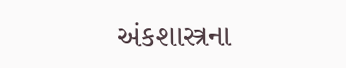અંકશાસ્ત્રના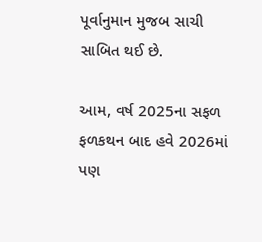પૂર્વાનુમાન મુજબ સાચી સાબિત થઈ છે.

આમ, વર્ષ 2025ના સફળ ફળકથન બાદ હવે 2026માં પણ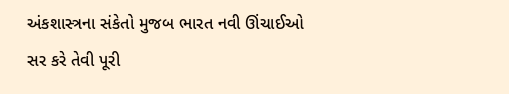અંકશાસ્ત્રના સંકેતો મુજબ ભારત નવી ઊંચાઈઓ સર કરે તેવી પૂરી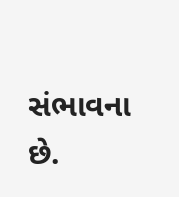સંભાવના છે.